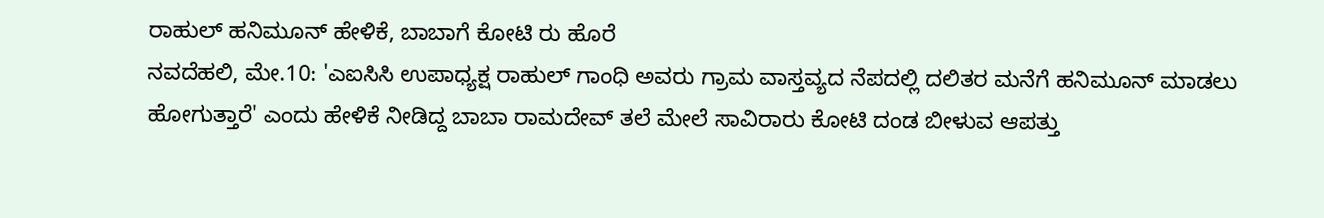ರಾಹುಲ್ ಹನಿಮೂನ್ ಹೇಳಿಕೆ, ಬಾಬಾಗೆ ಕೋಟಿ ರು ಹೊರೆ
ನವದೆಹಲಿ, ಮೇ.10: 'ಎಐಸಿಸಿ ಉಪಾಧ್ಯಕ್ಷ ರಾಹುಲ್ ಗಾಂಧಿ ಅವರು ಗ್ರಾಮ ವಾಸ್ತವ್ಯದ ನೆಪದಲ್ಲಿ ದಲಿತರ ಮನೆಗೆ ಹನಿಮೂನ್ ಮಾಡಲು ಹೋಗುತ್ತಾರೆ' ಎಂದು ಹೇಳಿಕೆ ನೀಡಿದ್ದ ಬಾಬಾ ರಾಮದೇವ್ ತಲೆ ಮೇಲೆ ಸಾವಿರಾರು ಕೋಟಿ ದಂಡ ಬೀಳುವ ಆಪತ್ತು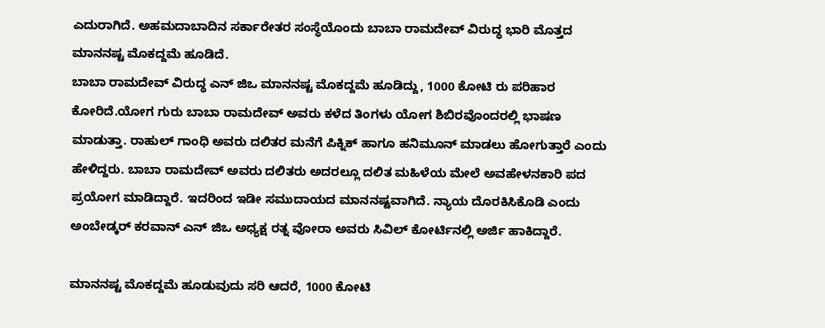ಎದುರಾಗಿದೆ. ಅಹಮದಾಬಾದಿನ ಸರ್ಕಾರೇತರ ಸಂಸ್ಥೆಯೊಂದು ಬಾಬಾ ರಾಮದೇವ್ ವಿರುದ್ಧ ಭಾರಿ ಮೊತ್ತದ ಮಾನನಷ್ಟ ಮೊಕದ್ದಮೆ ಹೂಡಿದೆ.
ಬಾಬಾ ರಾಮದೇವ್ ವಿರುದ್ಧ ಎನ್ ಜಿಒ ಮಾನನಷ್ಟ ಮೊಕದ್ದಮೆ ಹೂಡಿದ್ದು, 1000 ಕೋಟಿ ರು ಪರಿಹಾರ ಕೋರಿದೆ.ಯೋಗ ಗುರು ಬಾಬಾ ರಾಮದೇವ್ ಅವರು ಕಳೆದ ತಿಂಗಳು ಯೋಗ ಶಿಬಿರವೊಂದರಲ್ಲಿ ಭಾಷಣ ಮಾಡುತ್ತಾ. ರಾಹುಲ್ ಗಾಂಧಿ ಅವರು ದಲಿತರ ಮನೆಗೆ ಪಿಕ್ನಿಕ್ ಹಾಗೂ ಹನಿಮೂನ್ ಮಾಡಲು ಹೋಗುತ್ತಾರೆ ಎಂದು ಹೇಳಿದ್ದರು. ಬಾಬಾ ರಾಮದೇವ್ ಅವರು ದಲಿತರು ಅದರಲ್ಲೂ ದಲಿತ ಮಹಿಳೆಯ ಮೇಲೆ ಅವಹೇಳನಕಾರಿ ಪದ ಪ್ರಯೋಗ ಮಾಡಿದ್ದಾರೆ. ಇದರಿಂದ ಇಡೀ ಸಮುದಾಯದ ಮಾನನಷ್ಟವಾಗಿದೆ. ನ್ಯಾಯ ದೊರಕಿಸಿಕೊಡಿ ಎಂದು ಅಂಬೇಡ್ಕರ್ ಕರವಾನ್ ಎನ್ ಜಿಒ ಅಧ್ಯಕ್ಷ ರತ್ನ ವೋರಾ ಅವರು ಸಿವಿಲ್ ಕೋರ್ಟಿನಲ್ಲಿ ಅರ್ಜಿ ಹಾಕಿದ್ದಾರೆ.

ಮಾನನಷ್ಟ ಮೊಕದ್ದಮೆ ಹೂಡುವುದು ಸರಿ ಆದರೆ, 1000 ಕೋಟಿ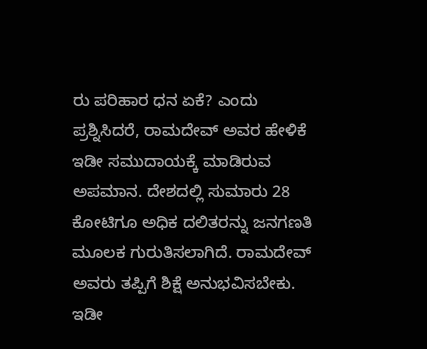ರು ಪರಿಹಾರ ಧನ ಏಕೆ? ಎಂದು ಪ್ರಶ್ನಿಸಿದರೆ, ರಾಮದೇವ್ ಅವರ ಹೇಳಿಕೆ ಇಡೀ ಸಮುದಾಯಕ್ಕೆ ಮಾಡಿರುವ ಅಪಮಾನ. ದೇಶದಲ್ಲಿ ಸುಮಾರು 28 ಕೋಟಿಗೂ ಅಧಿಕ ದಲಿತರನ್ನು ಜನಗಣತಿ ಮೂಲಕ ಗುರುತಿಸಲಾಗಿದೆ. ರಾಮದೇವ್ ಅವರು ತಪ್ಪಿಗೆ ಶಿಕ್ಷೆ ಅನುಭವಿಸಬೇಕು. ಇಡೀ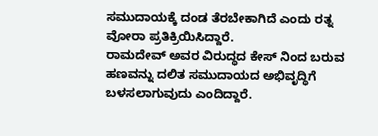ಸಮುದಾಯಕ್ಕೆ ದಂಡ ತೆರಬೇಕಾಗಿದೆ ಎಂದು ರತ್ನ ವೋರಾ ಪ್ರತಿಕ್ರಿಯಿಸಿದ್ದಾರೆ.
ರಾಮದೇವ್ ಅವರ ವಿರುದ್ಧದ ಕೇಸ್ ನಿಂದ ಬರುವ ಹಣವನ್ನು ದಲಿತ ಸಮುದಾಯದ ಅಭಿವೃದ್ಧಿಗೆ ಬಳಸಲಾಗುವುದು ಎಂದಿದ್ದಾರೆ.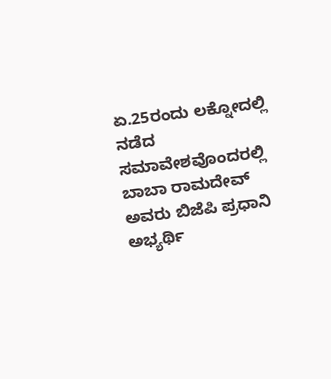ಏ.25ರಂದು ಲಕ್ನೋದಲ್ಲಿ ನಡೆದ ಸಮಾವೇಶವೊಂದರಲ್ಲಿ ಬಾಬಾ ರಾಮದೇವ್ ಅವರು ಬಿಜೆಪಿ ಪ್ರಧಾನಿ ಅಭ್ಯರ್ಥಿ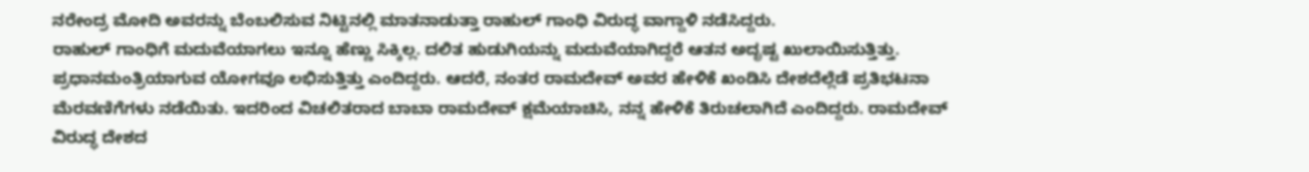ನರೇಂದ್ರ ಮೋದಿ ಅವರನ್ನು ಬೆಂಬಲಿಸುವ ನಿಟ್ಟಿನಲ್ಲಿ ಮಾತನಾಡುತ್ತಾ ರಾಹುಲ್ ಗಾಂಧಿ ವಿರುದ್ಧ ವಾಗ್ದಾಳಿ ನಡೆಸಿದ್ದರು.
ರಾಹುಲ್ ಗಾಂಧಿಗೆ ಮದುವೆಯಾಗಲು ಇನ್ನೂ ಹೆಣ್ಣು ಸಿಕ್ಕಿಲ್ಲ. ದಲಿತ ಹುಡುಗಿಯನ್ನು ಮದುವೆಯಾಗಿದ್ದರೆ ಆತನ ಅದೃಷ್ಟ ಖುಲಾಯಿಸುತ್ತಿತ್ತು. ಪ್ರಧಾನಮಂತ್ರಿಯಾಗುವ ಯೋಗವೂ ಲಭಿಸುತ್ತಿತ್ತು ಎಂದಿದ್ದರು. ಆದರೆ, ನಂತರ ರಾಮದೇವ್ ಅವರ ಹೇಳಿಕೆ ಖಂಡಿಸಿ ದೇಶದೆಲ್ಲೆಡೆ ಪ್ರತಿಭಟನಾ ಮೆರವಣಿಗೆಗಳು ನಡೆಯಿತು. ಇದರಿಂದ ವಿಚಲಿತರಾದ ಬಾಬಾ ರಾಮದೇವ್ ಕ್ಷಮೆಯಾಚಿಸಿ, ನನ್ನ ಹೇಳಿಕೆ ತಿರುಚಲಾಗಿದೆ ಎಂದಿದ್ದರು. ರಾಮದೇವ್ ವಿರುದ್ಧ ದೇಶದ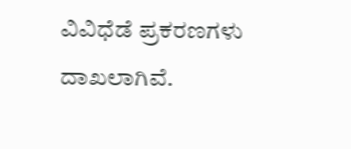ವಿವಿಧೆಡೆ ಪ್ರಕರಣಗಳು ದಾಖಲಾಗಿವೆ.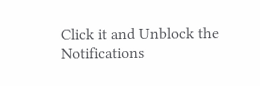Click it and Unblock the Notifications